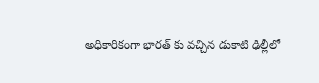అధికారికంగా భారత్ కు వచ్చిన డుకాటి ఢిల్లీలో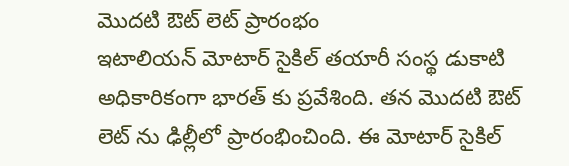మొదటి ఔట్ లెట్ ప్రారంభం
ఇటాలియన్ మోటార్ సైకిల్ తయారీ సంస్థ డుకాటి అధికారికంగా భారత్ కు ప్రవేశింది. తన మొదటి ఔట్ లెట్ ను ఢిల్లీలో ప్రారంభించింది. ఈ మోటార్ సైకిల్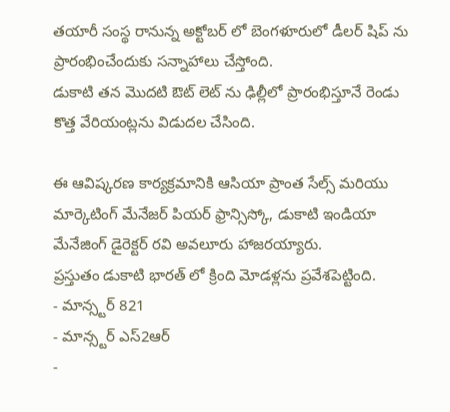తయారీ సంస్థ రానున్న అక్టోబర్ లో బెంగళూరులో డీలర్ షిప్ ను ప్రారంభించేందుకు సన్నాహాలు చేస్తోంది.
డుకాటి తన మొదటి ఔట్ లెట్ ను ఢిల్లీలో ప్రారంభిస్తూనే రెండు కొత్త వేరియంట్లను విడుదల చేసింది.

ఈ ఆవిష్కరణ కార్యక్రమానికి ఆసియా ప్రాంత సేల్స్ మరియు మార్కెటింగ్ మేనేజర్ పియర్ ఫ్రాన్సిస్కో, డుకాటి ఇండియా మేనేజింగ్ డైరెక్టర్ రవి అవలూరు హాజరయ్యారు.
ప్రస్తుతం డుకాటి భారత్ లో క్రింది మోడళ్లను ప్రవేశపెట్టింది.
- మాన్స్టర్ 821
- మాన్స్టర్ ఎస్2ఆర్
-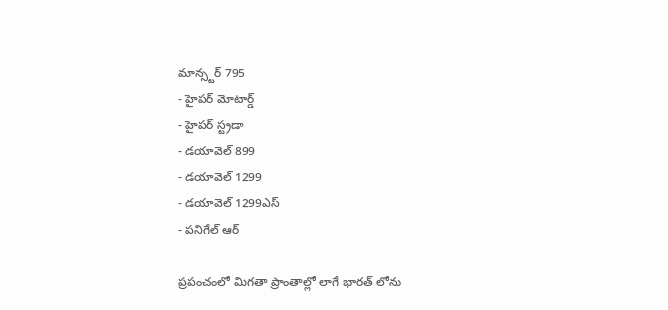మాన్స్టర్ 795
- హైపర్ మోటార్డ్
- హైపర్ స్ట్రడా
- డయావెల్ 899
- డయావెల్ 1299
- డయావెల్ 1299ఎస్
- పనిగేల్ ఆర్

ప్రపంచంలో మిగతా ప్రాంతాల్లో లాగే భారత్ లోను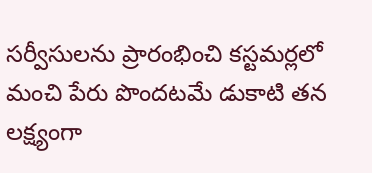సర్వీసులను ప్రారంభించి కస్టమర్లలో మంచి పేరు పొందటమే డుకాటి తన లక్ష్యంగా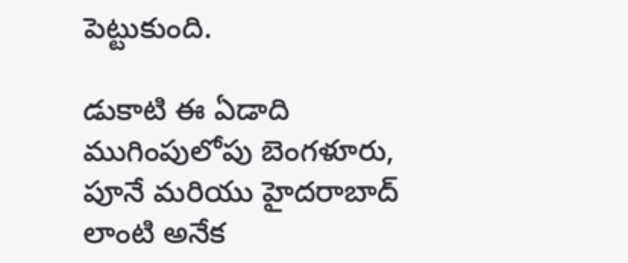పెట్టుకుంది.

డుకాటి ఈ ఏడాది ముగింపులోపు బెంగళూరు, పూనే మరియు హైదరాబాద్ లాంటి అనేక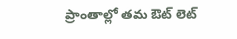ప్రాంతాల్లో తమ ఔట్ లెట్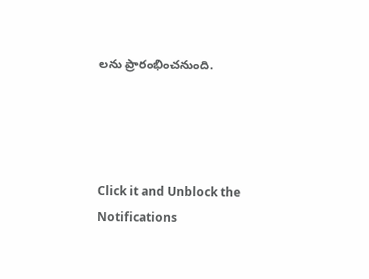లను ప్రారంభించనుంది.




Click it and Unblock the Notifications